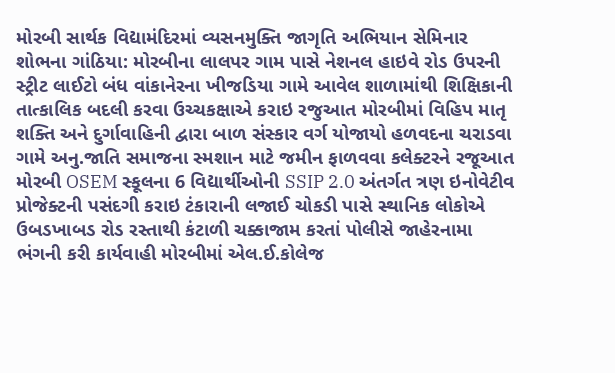મોરબી સાર્થક વિદ્યામંદિરમાં વ્યસનમુક્તિ જાગૃતિ અભિયાન સેમિનાર શોભના ગાંઠિયા: મોરબીના લાલપર ગામ પાસે નેશનલ હાઇવે રોડ ઉપરની સ્ટ્રીટ લાઈટો બંધ વાંકાનેરના ખીજડિયા ગામે આવેલ શાળામાંથી શિક્ષિકાની તાત્કાલિક બદલી કરવા ઉચ્ચકક્ષાએ કરાઇ રજુઆત મોરબીમાં વિહિપ માતૃ શક્તિ અને દુર્ગાવાહિની દ્વારા બાળ સંસ્કાર વર્ગ યોજાયો હળવદના ચરાડવા ગામે અનુ.જાતિ સમાજના સ્મશાન માટે જમીન ફાળવવા કલેક્ટરને રજૂઆત મોરબી OSEM સ્કૂલના 6 વિદ્યાર્થીઓની SSIP 2.0 અંતર્ગત ત્રણ ઇનોવેટીવ પ્રોજેક્ટની પસંદગી કરાઇ ટંકારાની લજાઈ ચોકડી પાસે સ્થાનિક લોકોએ ઉબડખાબડ રોડ રસ્તાથી કંટાળી ચક્કાજામ કરતાં પોલીસે જાહેરનામા ભંગની કરી કાર્યવાહી મોરબીમાં એલ.ઈ.કોલેજ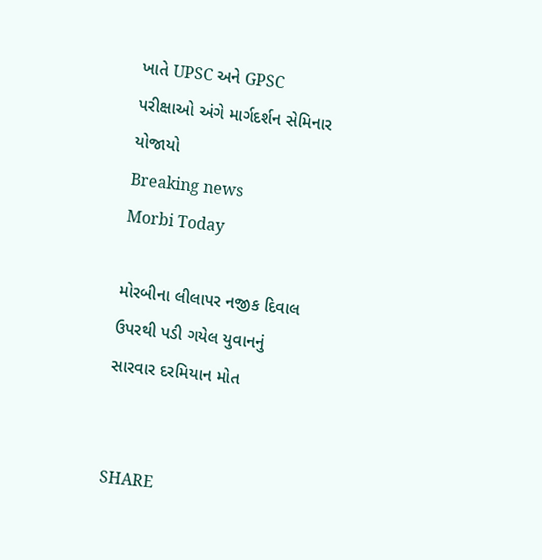ખાતે UPSC અને GPSC પરીક્ષાઓ અંગે માર્ગદર્શન સેમિનાર યોજાયો
Breaking news
Morbi Today

મોરબીના લીલાપર નજીક દિવાલ ઉપરથી પડી ગયેલ યુવાનનું સારવાર દરમિયાન મોત


SHARE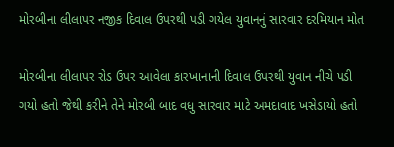મોરબીના લીલાપર નજીક દિવાલ ઉપરથી પડી ગયેલ યુવાનનું સારવાર દરમિયાન મોત

મોરબીના લીલાપર રોડ ઉપર આવેલા કારખાનાની દિવાલ ઉપરથી યુવાન નીચે પડી ગયો હતો જેથી કરીને તેને મોરબી બાદ વધુ સારવાર માટે અમદાવાદ ખસેડાયો હતો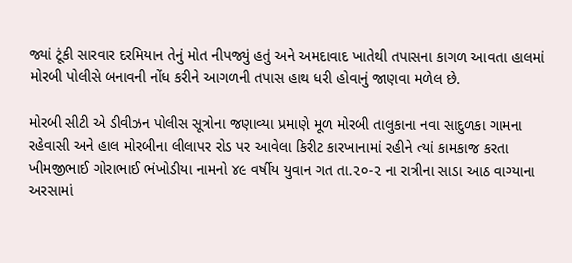જ્યાં ટૂંકી સારવાર દરમિયાન તેનું મોત નીપજ્યું હતું અને અમદાવાદ ખાતેથી તપાસના કાગળ આવતા હાલમાં મોરબી પોલીસે બનાવની નોંધ કરીને આગળની તપાસ હાથ ધરી હોવાનું જાણવા મળેલ છે.

મોરબી સીટી એ ડીવીઝન પોલીસ સૂત્રોના જણાવ્યા પ્રમાણે મૂળ મોરબી તાલુકાના નવા સાદુળકા ગામના રહેવાસી અને હાલ મોરબીના લીલાપર રોડ પર આવેલા કિરીટ કારખાનામાં રહીને ત્યાં કામકાજ કરતા ખીમજીભાઈ ગોરાભાઈ ભંખોડીયા નામનો ૪૯ વર્ષીય યુવાન ગત તા.૨૦-૨ ના રાત્રીના સાડા આઠ વાગ્યાના અરસામાં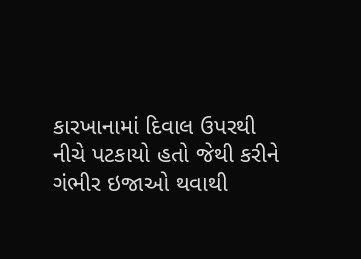કારખાનામાં દિવાલ ઉપરથી નીચે પટકાયો હતો જેથી કરીને ગંભીર ઇજાઓ થવાથી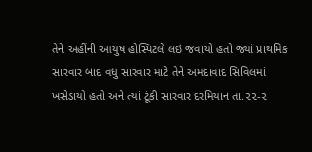તેને અહીંની આયુષ હોસ્પિટલે લઇ જવાયો હતો જ્યાં પ્રાથમિક સારવાર બાદ વધુ સારવાર માટે તેને અમદાવાદ સિવિલમાં ખસેડાયો હતો અને ત્યાં ટૂંકી સારવાર દરમિયાન તા.૨૨-૨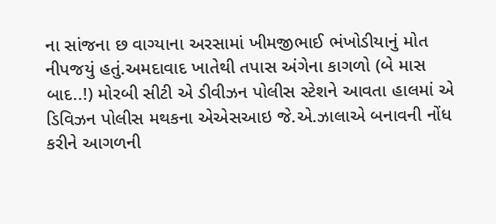ના સાંજના છ વાગ્યાના અરસામાં ખીમજીભાઈ ભંખોડીયાનું મોત નીપજયું હતું.અમદાવાદ ખાતેથી તપાસ અંગેના કાગળો (બે માસ બાદ..!) મોરબી સીટી એ ડીવીઝન પોલીસ સ્ટેશને આવતા હાલમાં એ ડિવિઝન પોલીસ મથકના એએસઆઇ જે.એ.ઝાલાએ બનાવની નોંધ કરીને આગળની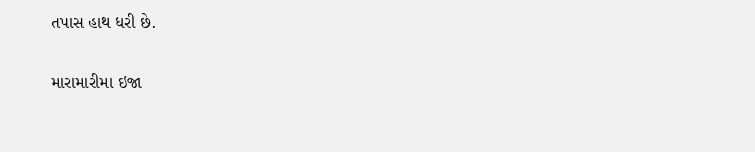તપાસ હાથ ધરી છે.

મારામારીમા ઇજા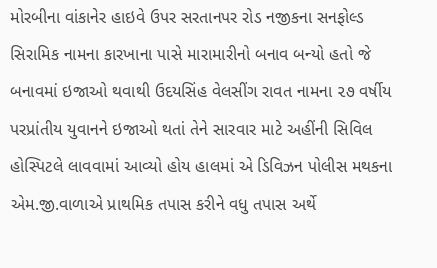મોરબીના વાંકાનેર હાઇવે ઉપર સરતાનપર રોડ નજીકના સનફોલ્ડ સિરામિક નામના કારખાના પાસે મારામારીનો બનાવ બન્યો હતો જે બનાવમાં ઇજાઓ થવાથી ઉદયસિંહ વેલસીંગ રાવત નામના ૨૭ વર્ષીય પરપ્રાંતીય યુવાનને ઇજાઓ થતાં તેને સારવાર માટે અહીંની સિવિલ હોસ્પિટલે લાવવામાં આવ્યો હોય હાલમાં એ ડિવિઝન પોલીસ મથકના એમ.જી.વાળાએ પ્રાથમિક તપાસ કરીને વધુ તપાસ અર્થે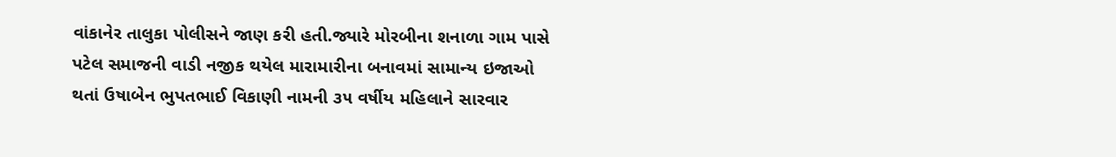વાંકાનેર તાલુકા પોલીસને જાણ કરી હતી.જ્યારે મોરબીના શનાળા ગામ પાસે પટેલ સમાજની વાડી નજીક થયેલ મારામારીના બનાવમાં સામાન્ય ઇજાઓ થતાં ઉષાબેન ભુપતભાઈ વિકાણી નામની ૩૫ વર્ષીય મહિલાને સારવાર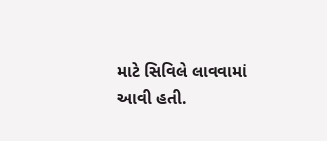માટે સિવિલે લાવવામાં આવી હતી.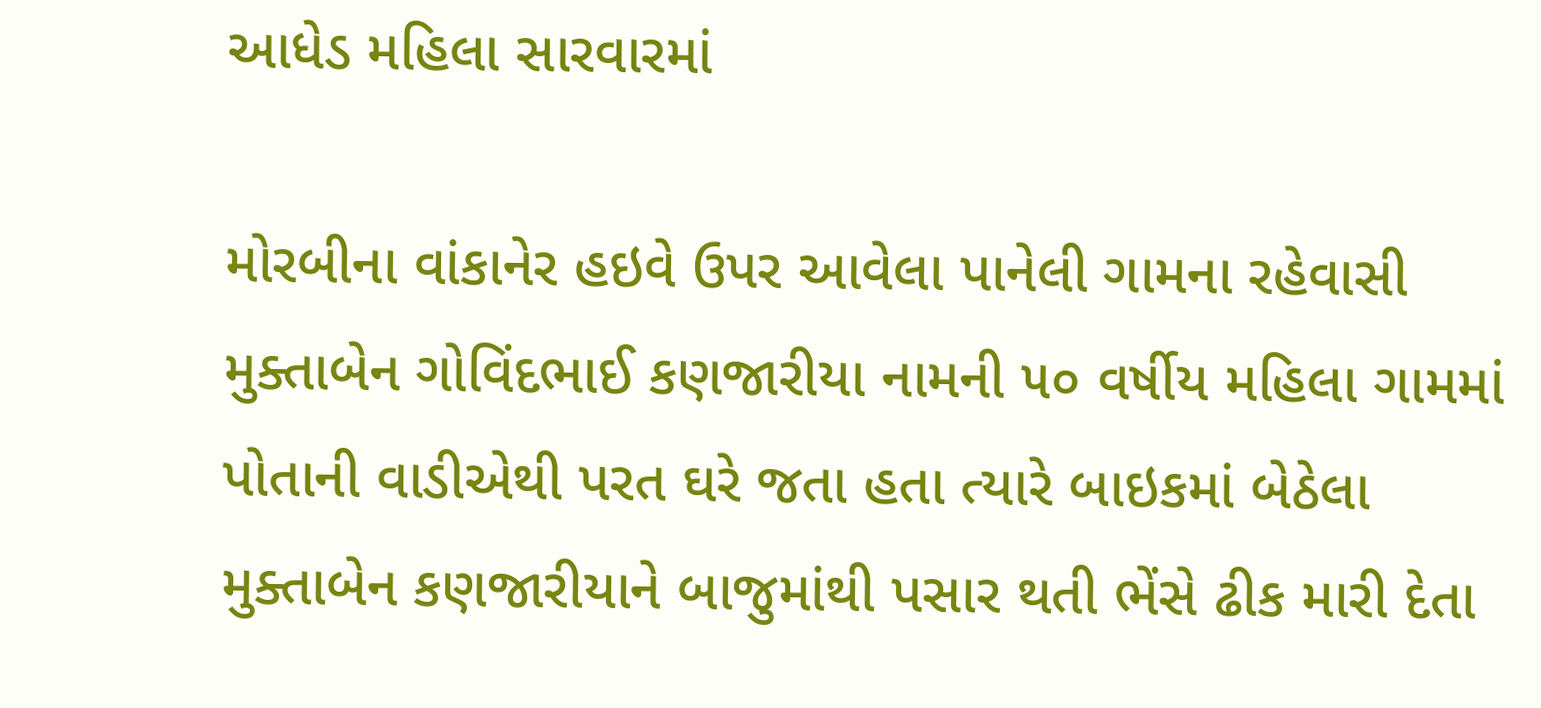આધેડ મહિલા સારવારમાં

મોરબીના વાંકાનેર હઇવે ઉપર આવેલા પાનેલી ગામના રહેવાસી મુક્તાબેન ગોવિંદભાઈ કણજારીયા નામની ૫૦ વર્ષીય મહિલા ગામમાં પોતાની વાડીએથી પરત ઘરે જતા હતા ત્યારે બાઇકમાં બેઠેલા મુક્તાબેન કણજારીયાને બાજુમાંથી પસાર થતી ભેંસે ઢીક મારી દેતા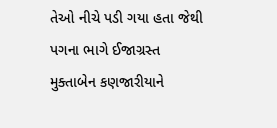તેઓ નીચે પડી ગયા હતા જેથી પગના ભાગે ઈજાગ્રસ્ત મુક્તાબેન કણજારીયાને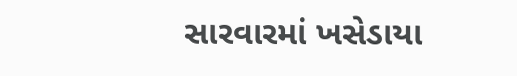સારવારમાં ખસેડાયા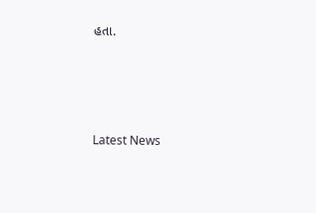હતા.






Latest News